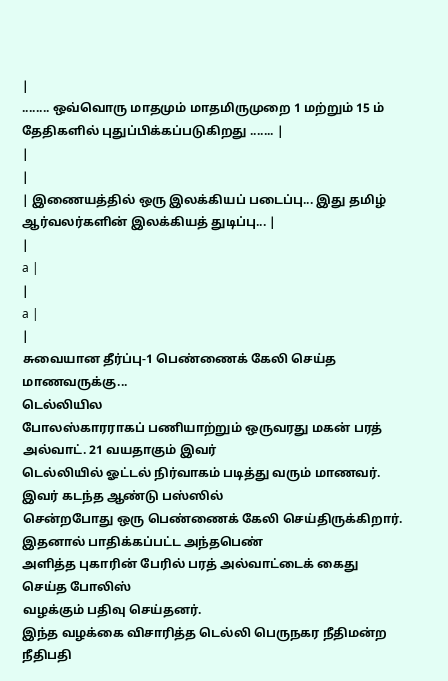|
........ ஒவ்வொரு மாதமும் மாதமிருமுறை 1 மற்றும் 15 ம் தேதிகளில் புதுப்பிக்கப்படுகிறது ....... |
|
|
| இணையத்தில் ஒரு இலக்கியப் படைப்பு... இது தமிழ் ஆர்வலர்களின் இலக்கியத் துடிப்பு... |
|
a |
|
a |
|
சுவையான தீர்ப்பு-1 பெண்ணைக் கேலி செய்த மாணவருக்கு...
டெல்லியில
போலஸ்காரராகப் பணியாற்றும் ஒருவரது மகன் பரத் அல்வாட். 21 வயதாகும் இவர்
டெல்லியில் ஓட்டல் நிர்வாகம் படித்து வரும் மாணவர். இவர் கடந்த ஆண்டு பஸ்ஸில்
சென்றபோது ஒரு பெண்ணைக் கேலி செய்திருக்கிறார். இதனால் பாதிக்கப்பட்ட அந்தபெண்
அளித்த புகாரின் பேரில் பரத் அல்வாட்டைக் கைது
செய்த போலிஸ்
வழக்கும் பதிவு செய்தனர்.
இந்த வழக்கை விசாரித்த டெல்லி பெருநகர நீதிமன்ற நீதிபதி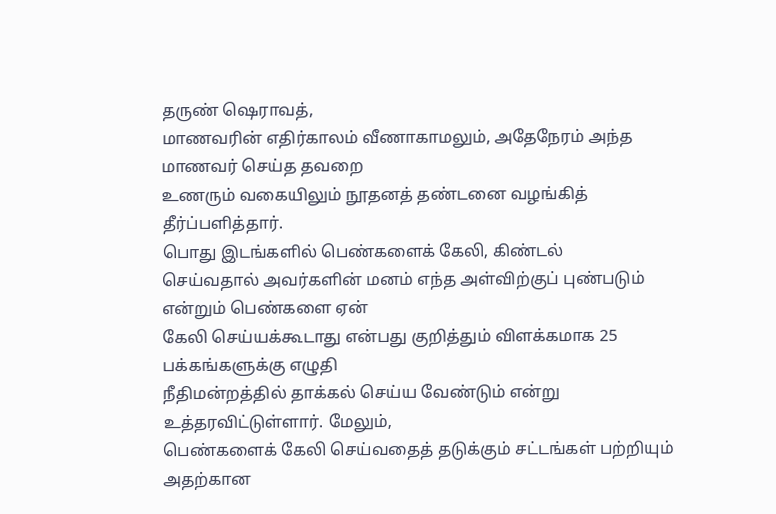தருண் ஷெராவத்,
மாணவரின் எதிர்காலம் வீணாகாமலும், அதேநேரம் அந்த மாணவர் செய்த தவறை
உணரும் வகையிலும் நூதனத் தண்டனை வழங்கித் தீர்ப்பளித்தார்.
பொது இடங்களில் பெண்களைக் கேலி, கிண்டல்
செய்வதால் அவர்களின் மனம் எந்த அள்விற்குப் புண்படும் என்றும் பெண்களை ஏன்
கேலி செய்யக்கூடாது என்பது குறித்தும் விளக்கமாக 25 பக்கங்களுக்கு எழுதி
நீதிமன்றத்தில் தாக்கல் செய்ய வேண்டும் என்று உத்தரவிட்டுள்ளார். மேலும்,
பெண்களைக் கேலி செய்வதைத் தடுக்கும் சட்டங்கள் பற்றியும் அதற்கான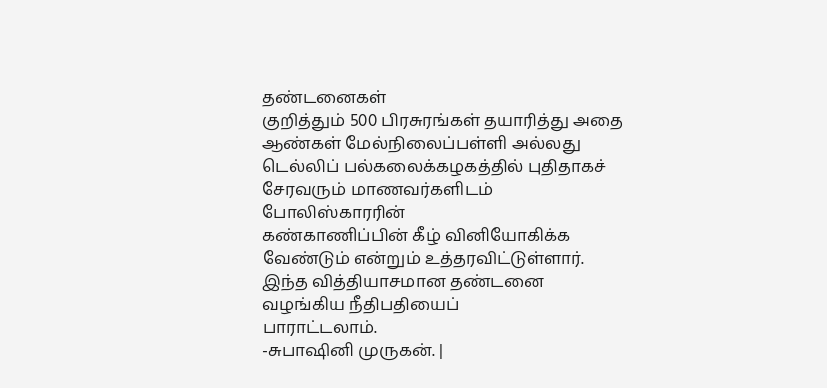தண்டனைகள்
குறித்தும் 500 பிரசுரங்கள் தயாரித்து அதை ஆண்கள் மேல்நிலைப்பள்ளி அல்லது
டெல்லிப் பல்கலைக்கழகத்தில் புதிதாகச் சேரவரும் மாணவர்களிடம் போலிஸ்காரரின்
கண்காணிப்பின் கீழ் வினியோகிக்க வேண்டும் என்றும் உத்தரவிட்டுள்ளார்.
இந்த வித்தியாசமான தண்டனை வழங்கிய நீதிபதியைப்
பாராட்டலாம்.
-சுபாஷினி முருகன். |